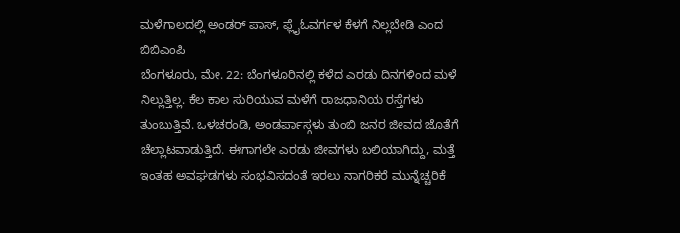ಮಳೆಗಾಲದಲ್ಲಿ ಅಂಡರ್ ಪಾಸ್, ಫ್ಲೈಓವರ್ಗಳ ಕೆಳಗೆ ನಿಲ್ಲಬೇಡಿ ಎಂದ ಬಿಬಿಎಂಪಿ
ಬೆಂಗಳೂರು, ಮೇ. 22: ಬೆಂಗಳೂರಿನಲ್ಲಿ ಕಳೆದ ಎರಡು ದಿನಗಳಿಂದ ಮಳೆ ನಿಲ್ಲುತ್ತಿಲ್ಲ. ಕೆಲ ಕಾಲ ಸುರಿಯುವ ಮಳೆಗೆ ರಾಜಧಾನಿಯ ರಸ್ತೆಗಳು ತುಂಬುತ್ತಿವೆ. ಒಳಚರಂಡಿ, ಅಂಡರ್ಪಾಸ್ಗಳು ತುಂಬಿ ಜನರ ಜೀವದ ಜೊತೆಗೆ ಚೆಲ್ಲಾಟವಾಡುತ್ತಿದೆ. ಈಗಾಗಲೇ ಎರಡು ಜೀವಗಳು ಬಲಿಯಾಗಿದ್ದು, ಮತ್ತೆ ಇಂತಹ ಅವಘಡಗಳು ಸಂಭವಿಸದಂತೆ ಇರಲು ನಾಗರಿಕರೆ ಮುನ್ನೆಚ್ಚರಿಕೆ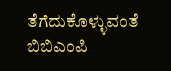ತೆಗೆದುಕೊಳ್ಳುವಂತೆ ಬಿಬಿಎಂಪಿ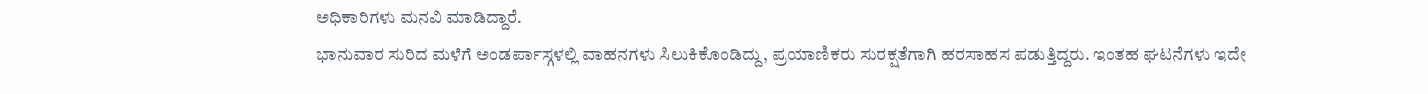ಅಧಿಕಾರಿಗಳು ಮನವಿ ಮಾಡಿದ್ದಾರೆ.
ಭಾನುವಾರ ಸುರಿದ ಮಳೆಗೆ ಅಂಡರ್ಪಾಸ್ಗಳಲ್ಲಿ ವಾಹನಗಳು ಸಿಲುಕಿಕೊಂಡಿದ್ದು, ಪ್ರಯಾಣಿಕರು ಸುರಕ್ಷತೆಗಾಗಿ ಹರಸಾಹಸ ಪಡುತ್ತಿದ್ದರು. ಇಂತಹ ಘಟನೆಗಳು ಇದೇ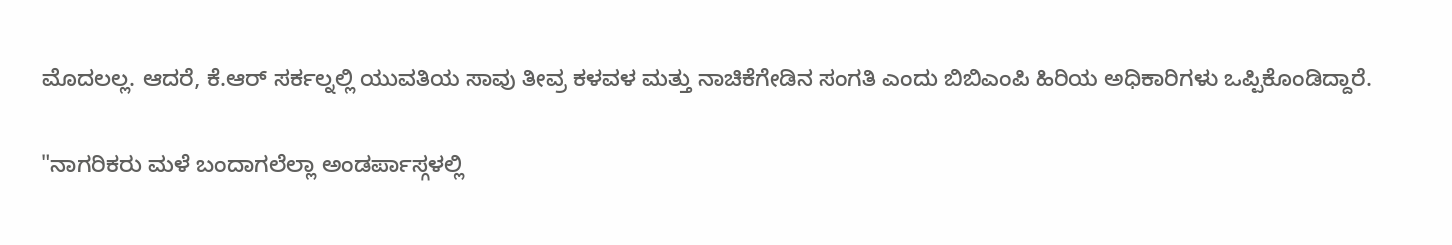ಮೊದಲಲ್ಲ. ಆದರೆ, ಕೆ.ಆರ್ ಸರ್ಕಲ್ನಲ್ಲಿ ಯುವತಿಯ ಸಾವು ತೀವ್ರ ಕಳವಳ ಮತ್ತು ನಾಚಿಕೆಗೇಡಿನ ಸಂಗತಿ ಎಂದು ಬಿಬಿಎಂಪಿ ಹಿರಿಯ ಅಧಿಕಾರಿಗಳು ಒಪ್ಪಿಕೊಂಡಿದ್ದಾರೆ.

"ನಾಗರಿಕರು ಮಳೆ ಬಂದಾಗಲೆಲ್ಲಾ ಅಂಡರ್ಪಾಸ್ಗಳಲ್ಲಿ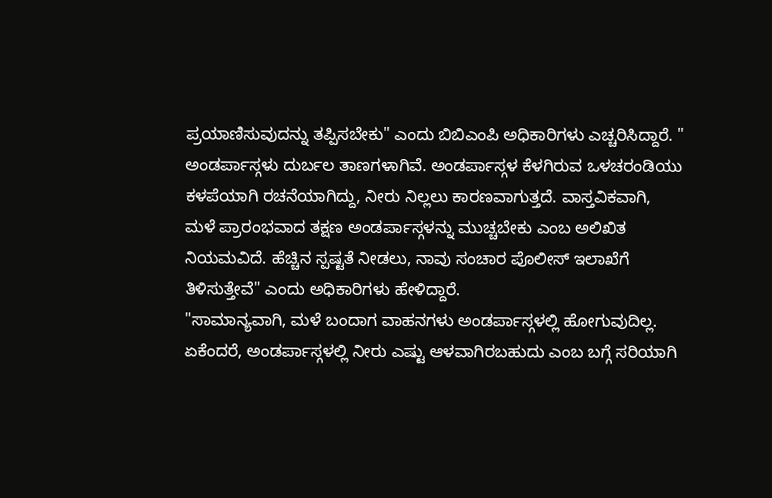ಪ್ರಯಾಣಿಸುವುದನ್ನು ತಪ್ಪಿಸಬೇಕು" ಎಂದು ಬಿಬಿಎಂಪಿ ಅಧಿಕಾರಿಗಳು ಎಚ್ಚರಿಸಿದ್ದಾರೆ. " ಅಂಡರ್ಪಾಸ್ಗಳು ದುರ್ಬಲ ತಾಣಗಳಾಗಿವೆ. ಅಂಡರ್ಪಾಸ್ಗಳ ಕೆಳಗಿರುವ ಒಳಚರಂಡಿಯು ಕಳಪೆಯಾಗಿ ರಚನೆಯಾಗಿದ್ದು, ನೀರು ನಿಲ್ಲಲು ಕಾರಣವಾಗುತ್ತದೆ. ವಾಸ್ತವಿಕವಾಗಿ, ಮಳೆ ಪ್ರಾರಂಭವಾದ ತಕ್ಷಣ ಅಂಡರ್ಪಾಸ್ಗಳನ್ನು ಮುಚ್ಚಬೇಕು ಎಂಬ ಅಲಿಖಿತ ನಿಯಮವಿದೆ. ಹೆಚ್ಚಿನ ಸ್ಪಷ್ಟತೆ ನೀಡಲು, ನಾವು ಸಂಚಾರ ಪೊಲೀಸ್ ಇಲಾಖೆಗೆ ತಿಳಿಸುತ್ತೇವೆ" ಎಂದು ಅಧಿಕಾರಿಗಳು ಹೇಳಿದ್ದಾರೆ.
"ಸಾಮಾನ್ಯವಾಗಿ, ಮಳೆ ಬಂದಾಗ ವಾಹನಗಳು ಅಂಡರ್ಪಾಸ್ಗಳಲ್ಲಿ ಹೋಗುವುದಿಲ್ಲ. ಏಕೆಂದರೆ, ಅಂಡರ್ಪಾಸ್ಗಳಲ್ಲಿ ನೀರು ಎಷ್ಟು ಆಳವಾಗಿರಬಹುದು ಎಂಬ ಬಗ್ಗೆ ಸರಿಯಾಗಿ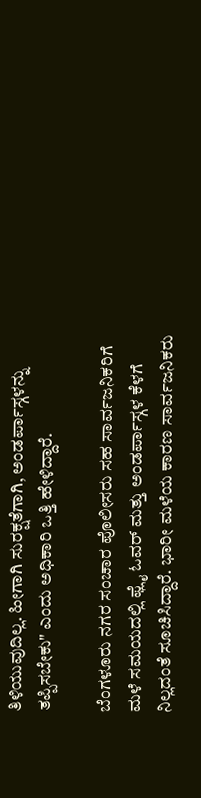ತಿಳಿಯುವುದಿಲ್ಲ. ಹೀಗಾಗಿ ಸುರಕ್ಷತೆಗಾಗಿ, ಅಂಡರ್ಪಾಸ್ಗಳನ್ನು ತಪ್ಪಿಸಬೇಕು" ಎಂದು ಅಧಿಕಾರಿ ಒತ್ತಿ ಹೇಳಿದ್ದಾರೆ.

ಬೆಂಗಳೂರು ನಗರ ಸಂಚಾರ ಪೊಲೀಸರು ಸಹ ಸಾರ್ವಜನಿಕರಿಗೆ ಮಳೆ ಸಮಯದಲ್ಲಿ ಫ್ಲೈ ಓವರ್ ಮತ್ತು ಅಂಡರ್ಪಾಸ್ಗಳ ಕೆಳಗೆ ನಿಲ್ಲದಂತೆ ಸೂಚಿಸಿದ್ದಾರೆ. ಭಾರೀ ಮಳೆಯ ಕಾರಣ ಸಾರ್ವಜನಿಕರು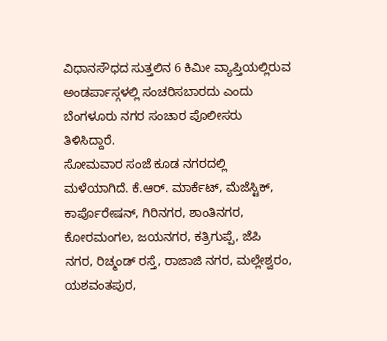ವಿಧಾನಸೌಧದ ಸುತ್ತಲಿನ 6 ಕಿಮೀ ವ್ಯಾಪ್ತಿಯಲ್ಲಿರುವ ಅಂಡರ್ಪಾಸ್ಗಳಲ್ಲಿ ಸಂಚರಿಸಬಾರದು ಎಂದು ಬೆಂಗಳೂರು ನಗರ ಸಂಚಾರ ಪೊಲೀಸರು ತಿಳಿಸಿದ್ದಾರೆ.
ಸೋಮವಾರ ಸಂಜೆ ಕೂಡ ನಗರದಲ್ಲಿ ಮಳೆಯಾಗಿದೆ. ಕೆ.ಆರ್. ಮಾರ್ಕೆಟ್, ಮೆಜೆಸ್ಟಿಕ್, ಕಾರ್ಪೊರೇಷನ್, ಗಿರಿನಗರ, ಶಾಂತಿನಗರ, ಕೋರಮಂಗಲ, ಜಯನಗರ, ಕತ್ರಿಗುಪ್ಪೆ, ಜೆಪಿ ನಗರ, ರಿಚ್ಮಂಡ್ ರಸ್ತೆ, ರಾಜಾಜಿ ನಗರ, ಮಲ್ಲೇಶ್ವರಂ, ಯಶವಂತಪುರ,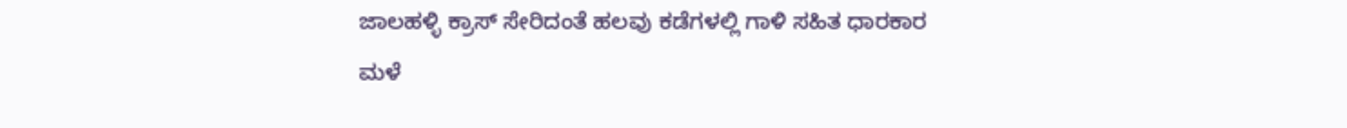ಜಾಲಹಳ್ಳಿ ಕ್ರಾಸ್ ಸೇರಿದಂತೆ ಹಲವು ಕಡೆಗಳಲ್ಲಿ ಗಾಳಿ ಸಹಿತ ಧಾರಕಾರ ಮಳೆ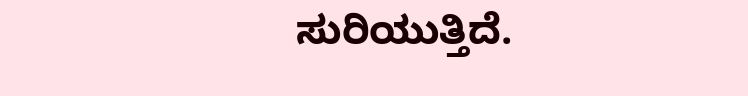ಸುರಿಯುತ್ತಿದೆ.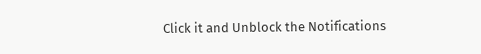Click it and Unblock the Notifications